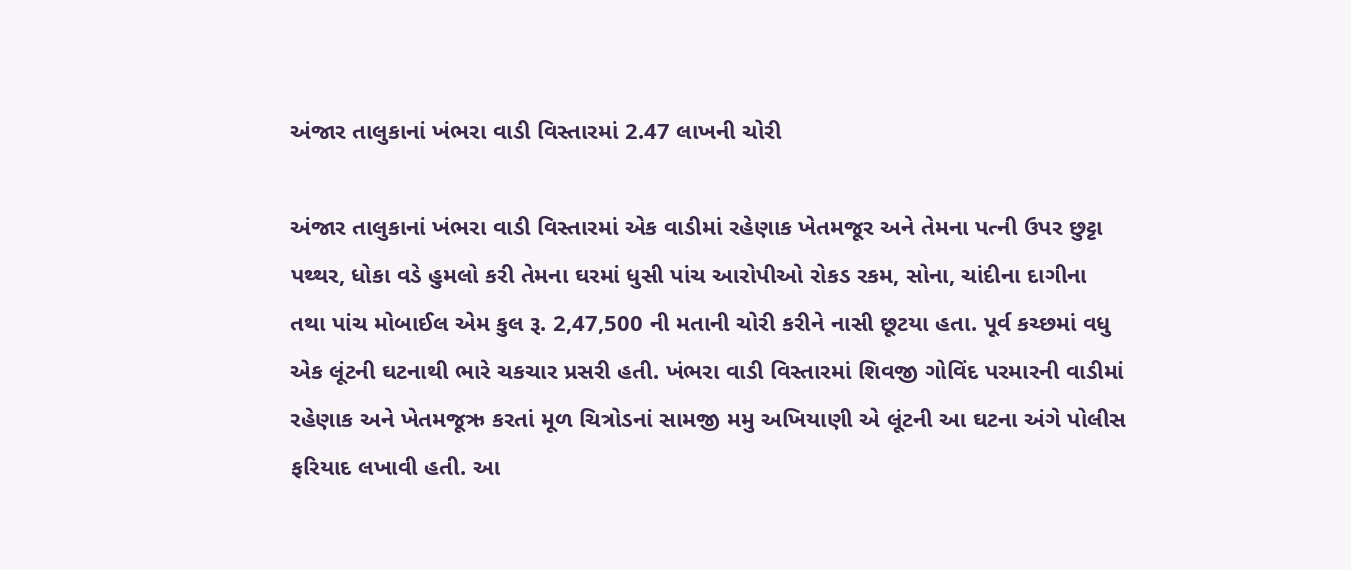અંજાર તાલુકાનાં ખંભરા વાડી વિસ્તારમાં 2.47 લાખની ચોરી

અંજાર તાલુકાનાં ખંભરા વાડી વિસ્તારમાં એક વાડીમાં રહેણાક ખેતમજૂર અને તેમના પત્ની ઉપર છુટ્ટા પથ્થર, ધોકા વડે હુમલો કરી તેમના ઘરમાં ધુસી પાંચ આરોપીઓ રોકડ રકમ, સોના, ચાંદીના દાગીના તથા પાંચ મોબાઈલ એમ કુલ રૂ. 2,47,500 ની મતાની ચોરી કરીને નાસી છૂટયા હતા. પૂર્વ કચ્છમાં વધુ એક લૂંટની ઘટનાથી ભારે ચકચાર પ્રસરી હતી. ખંભરા વાડી વિસ્તારમાં શિવજી ગોવિંદ પરમારની વાડીમાં રહેણાક અને ખેતમજૂઋ કરતાં મૂળ ચિત્રોડનાં સામજી મમુ અખિયાણી એ લૂંટની આ ઘટના અંગે પોલીસ ફરિયાદ લખાવી હતી. આ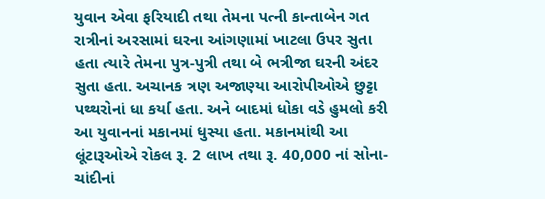યુવાન એવા ફરિયાદી તથા તેમના પત્ની કાન્તાબેન ગત રાત્રીનાં અરસામાં ઘરના આંગણામાં ખાટલા ઉપર સુતા હતા ત્યારે તેમના પુત્ર-પુત્રી તથા બે ભત્રીજા ઘરની અંદર સુતા હતા. અચાનક ત્રણ અજાણ્યા આરોપીઓએ છુટ્ટા પથ્થરોનાં ધા કર્યા હતા. અને બાદમાં ધોકા વડે હુમલો કરી આ યુવાનનાં મકાનમાં ધુસ્યા હતા. મકાનમાંથી આ લૂંટારૂઓએ રોકલ રૂ. 2 લાખ તથા રૂ. 40,000 નાં સોના-ચાંદીનાં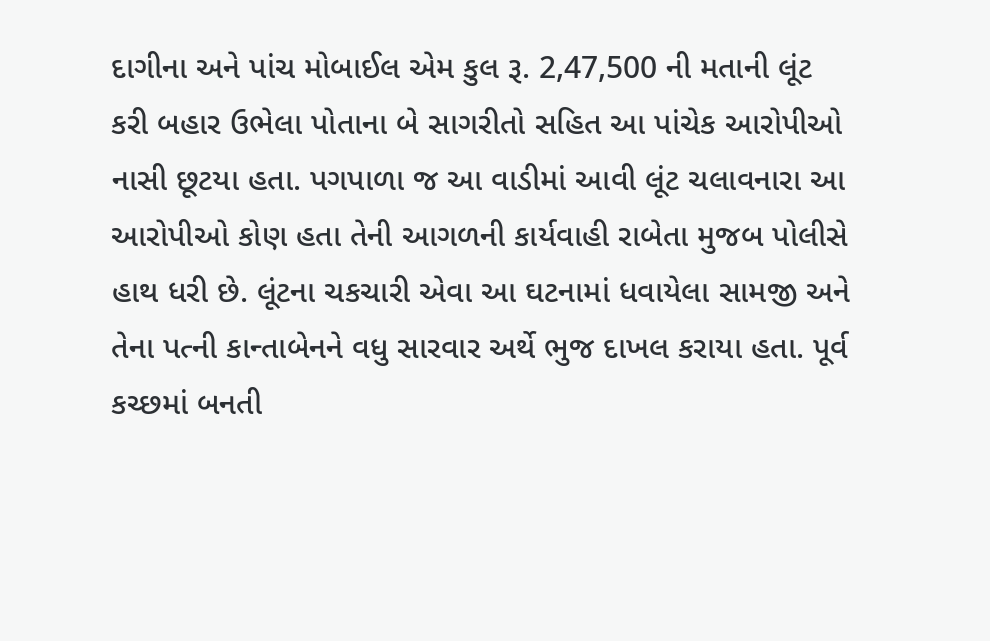દાગીના અને પાંચ મોબાઈલ એમ કુલ રૂ. 2,47,500 ની મતાની લૂંટ કરી બહાર ઉભેલા પોતાના બે સાગરીતો સહિત આ પાંચેક આરોપીઓ નાસી છૂટયા હતા. પગપાળા જ આ વાડીમાં આવી લૂંટ ચલાવનારા આ આરોપીઓ કોણ હતા તેની આગળની કાર્યવાહી રાબેતા મુજબ પોલીસે હાથ ધરી છે. લૂંટના ચકચારી એવા આ ઘટનામાં ધવાયેલા સામજી અને તેના પત્ની કાન્તાબેનને વધુ સારવાર અર્થે ભુજ દાખલ કરાયા હતા. પૂર્વ કચ્છમાં બનતી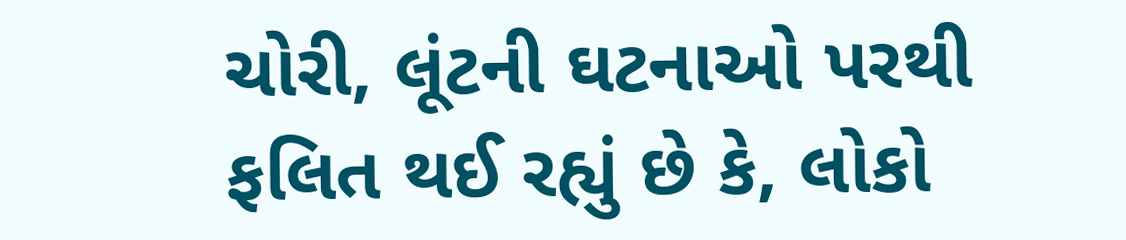ચોરી, લૂંટની ઘટનાઓ પરથી ફલિત થઈ રહ્યું છે કે, લોકો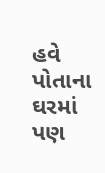હવે પોતાના ઘરમાં પણ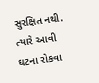સુરક્ષિત નથી. ત્યારે આવી ઘટના રોકવા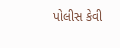પોલીસ કેવી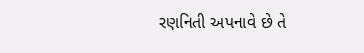રણનિતી અપનાવે છે તે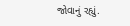જોવાનું રહ્યું.